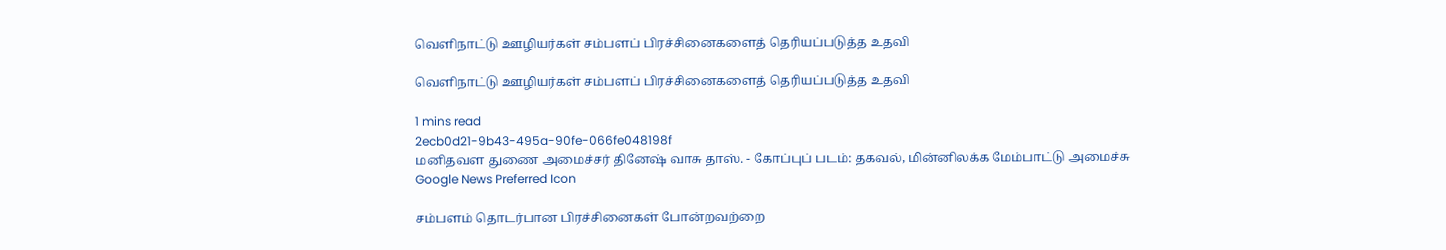வெளிநாட்டு ஊழியர்கள் சம்பளப் பிரச்சினைகளைத் தெரியப்படுத்த உதவி

வெளிநாட்டு ஊழியர்கள் சம்பளப் பிரச்சினைகளைத் தெரியப்படுத்த உதவி

1 mins read
2ecb0d21-9b43-495a-90fe-066fe048198f
மனிதவள துணை அமைச்சர் தினே‌ஷ் வாசு தாஸ். - கோப்புப் படம்: தகவல், மின்னிலக்க மேம்பாட்டு அமைச்சு
Google News Preferred Icon

சம்பளம் தொடர்பான பிரச்சினைகள் போன்றவற்றை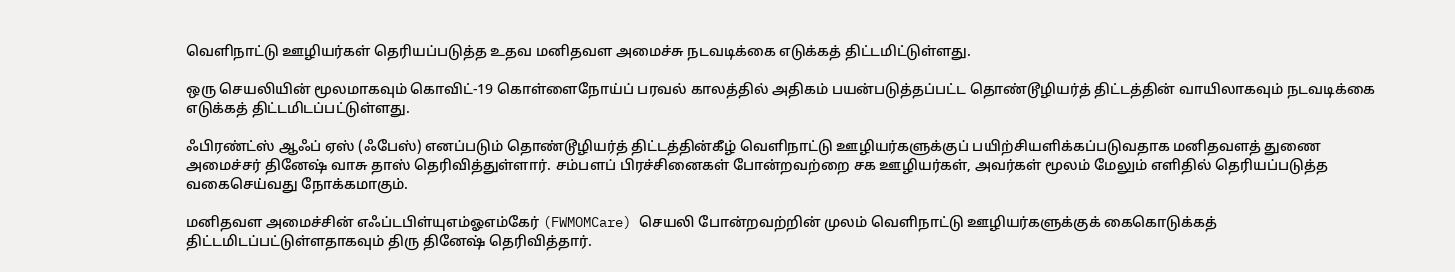வெளிநாட்டு ஊழியர்கள் தெரியப்படுத்த உதவ மனிதவள அமைச்சு நடவடிக்கை எடுக்கத் திட்டமிட்டுள்ளது.

ஒரு செயலியின் மூலமாகவும் கொவிட்-19 கொள்ளைநோய்ப் பரவல் காலத்தில் அதிகம் பயன்படுத்தப்பட்ட தொண்டூழியர்த் திட்டத்தின் வாயிலாகவும் நடவடிக்கை எடுக்கத் திட்டமிடப்பட்டுள்ளது.

ஃபிரண்ட்ஸ் ஆஃப் ஏஸ் (ஃபேஸ்) எனப்படும் தொண்டூழியர்த் திட்டத்தின்கீழ் வெளிநாட்டு ஊழியர்களுக்குப் பயிற்சியளிக்கப்படுவதாக மனிதவளத் துணை அமைச்சர் தினே‌ஷ் வாசு தாஸ் தெரிவித்துள்ளார். சம்பளப் பிரச்சினைகள் போன்றவற்றை சக ஊழியர்கள், அவர்கள் மூலம் மேலும் எளிதில் தெரியப்படுத்த வகைசெய்வது நோக்கமாகும்.

மனிதவள அமைச்சின் எஃப்டபிள்யுஎம்ஓஎம்கேர் (FWMOMCare) செயலி போன்றவற்றின் முலம் வெளிநாட்டு ஊழியர்களுக்குக் கைகொடுக்கத் திட்டமிடப்பட்டுள்ளதாகவும் திரு தினே‌ஷ் தெரிவித்தார்.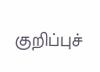குறிப்புச்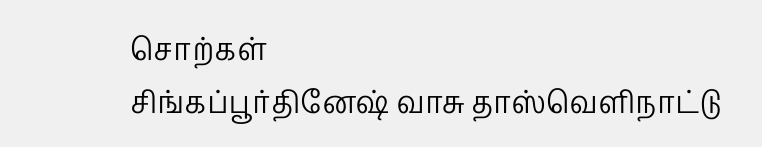சொற்கள்
சிங்கப்பூர்தினேஷ் வாசு தாஸ்வெளிநாட்டு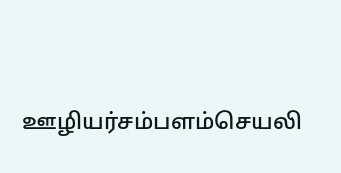ஊழியர்சம்பளம்செயலி